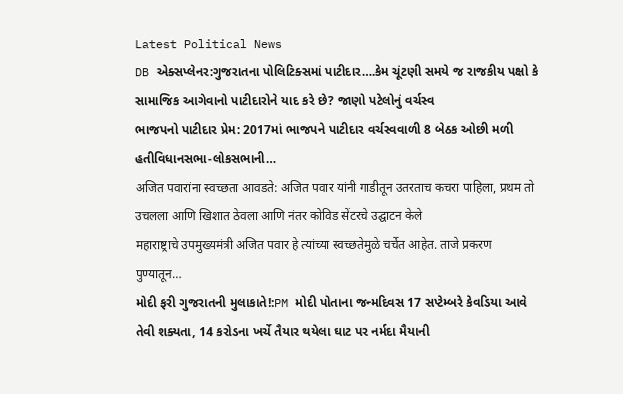Latest Political News
DB એક્સપ્લેનર:ગુજરાતના પોલિટિક્સમાં પાટીદાર….કેમ ચૂંટણી સમયે જ રાજકીય પક્ષો કે સામાજિક આગેવાનો પાટીદારોને યાદ કરે છે? જાણો પટેલોનું વર્ચસ્વ
ભાજપનો પાટીદાર પ્રેમ: 2017માં ભાજપને પાટીદાર વર્ચસ્વવાળી 8 બેઠક ઓછી મળી હતીવિધાનસભા-લોકસભાની…
अजित पवारांना स्वच्छता आवडते: अजित पवार यांनी गाडीतून उतरताच कचरा पाहिला, प्रथम तो उचलला आणि खिशात ठेवला आणि नंतर कोविड सेंटरचे उद्घाटन केले
महाराष्ट्राचे उपमुख्यमंत्री अजित पवार हे त्यांच्या स्वच्छतेमुळे चर्चेत आहेत. ताजे प्रकरण पुण्यातून…
મોદી ફરી ગુજરાતની મુલાકાતે!:PM મોદી પોતાના જન્મદિવસ 17 સપ્ટેમ્બરે કેવડિયા આવે તેવી શક્યતા, 14 કરોડના ખર્ચે તૈયાર થયેલા ઘાટ પર નર્મદા મૈયાની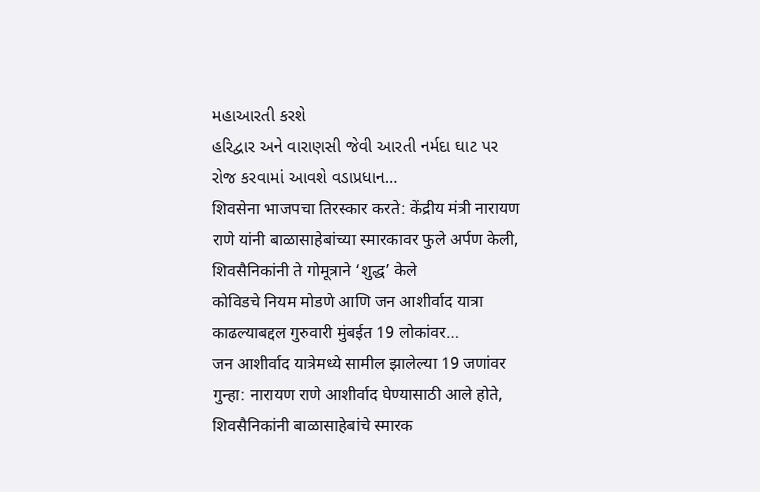મહાઆરતી કરશે
હરિદ્વાર અને વારાણસી જેવી આરતી નર્મદા ઘાટ પર રોજ કરવામાં આવશે વડાપ્રધાન…
शिवसेना भाजपचा तिरस्कार करते: केंद्रीय मंत्री नारायण राणे यांनी बाळासाहेबांच्या स्मारकावर फुले अर्पण केली, शिवसैनिकांनी ते गोमूत्राने ‘शुद्ध’ केले
कोविडचे नियम मोडणे आणि जन आशीर्वाद यात्रा काढल्याबद्दल गुरुवारी मुंबईत 19 लोकांवर…
जन आशीर्वाद यात्रेमध्ये सामील झालेल्या 19 जणांवर गुन्हा: नारायण राणे आशीर्वाद घेण्यासाठी आले होते, शिवसैनिकांनी बाळासाहेबांचे स्मारक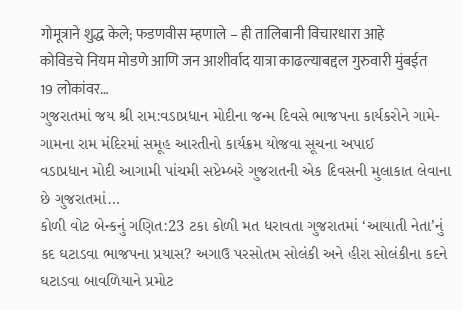गोमूत्राने शुद्ध केले; फडणवीस म्हणाले – ही तालिबानी विचारधारा आहे
कोविडचे नियम मोडणे आणि जन आशीर्वाद यात्रा काढल्याबद्दल गुरुवारी मुंबईत 19 लोकांवर…
ગુજરાતમાં જય શ્રી રામ:વડાપ્રધાન મોદીના જન્મ દિવસે ભાજપના કાર્યકરોને ગામે-ગામના રામ મંદિરમાં સમૂહ આરતીનો કાર્યક્રમ યોજવા સૂચના અપાઈ
વડાપ્રધાન મોદી આગામી પાંચમી સપ્ટેમ્બરે ગુજરાતની એક દિવસની મુલાકાત લેવાના છે ગુજરાતમાં…
કોળી વોટ બેન્કનું ગણિત:23 ટકા કોળી મત ધરાવતા ગુજરાતમાં ‘આયાતી નેતા’નું કદ ઘટાડવા ભાજપના પ્રયાસ? અગાઉ પરસોતમ સોલંકી અને હીરા સોલંકીના કદને ઘટાડવા બાવળિયાને પ્રમોટ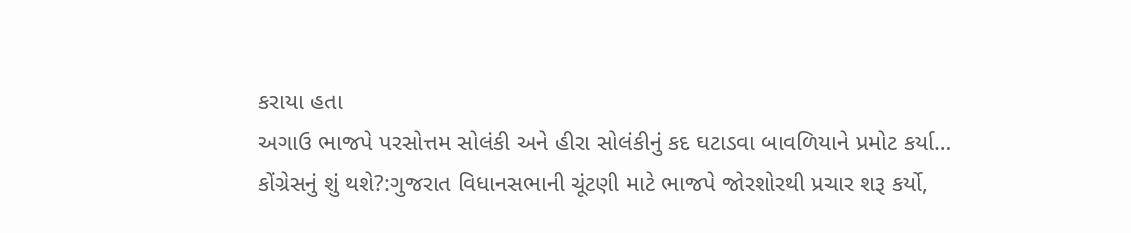કરાયા હતા
અગાઉ ભાજપે પરસોત્તમ સોલંકી અને હીરા સોલંકીનું કદ ઘટાડવા બાવળિયાને પ્રમોટ કર્યા…
કોંગ્રેસનું શું થશે?:ગુજરાત વિધાનસભાની ચૂંટણી માટે ભાજપે જોરશોરથી પ્રચાર શરૂ કર્યો,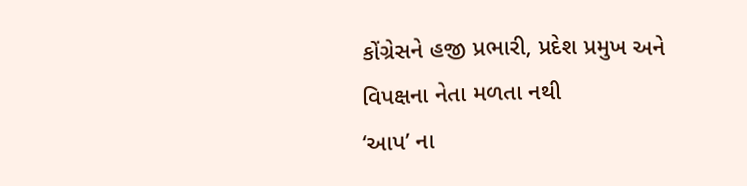કોંગ્રેસને હજી પ્રભારી, પ્રદેશ પ્રમુખ અને વિપક્ષના નેતા મળતા નથી
‘આપ’ ના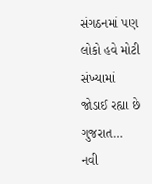સંગઠનમાં પણ લોકો હવે મોટી સંખ્યામાં જોડાઈ રહ્યા છે ગુજરાત…
નવી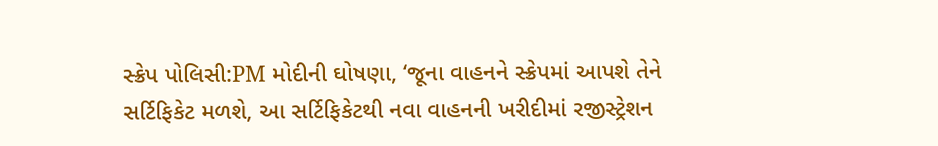સ્ક્રેપ પોલિસી:PM મોદીની ઘોષણા, ‘જૂના વાહનને સ્ક્રેપમાં આપશે તેને સર્ટિફિકેટ મળશે, આ સર્ટિફિકેટથી નવા વાહનની ખરીદીમાં રજીસ્ટ્રેશન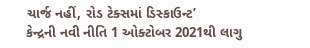ચાર્જ નહીં, રોડ ટેક્સમાં ડિસ્કાઉન્ટ’
કેન્દ્રની નવી નીતિ 1 ઓક્ટોબર 2021થી લાગુ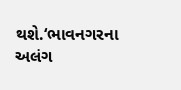થશે.‘ભાવનગરના અલંગ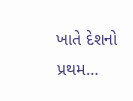ખાતે દેશનો પ્રથમ…